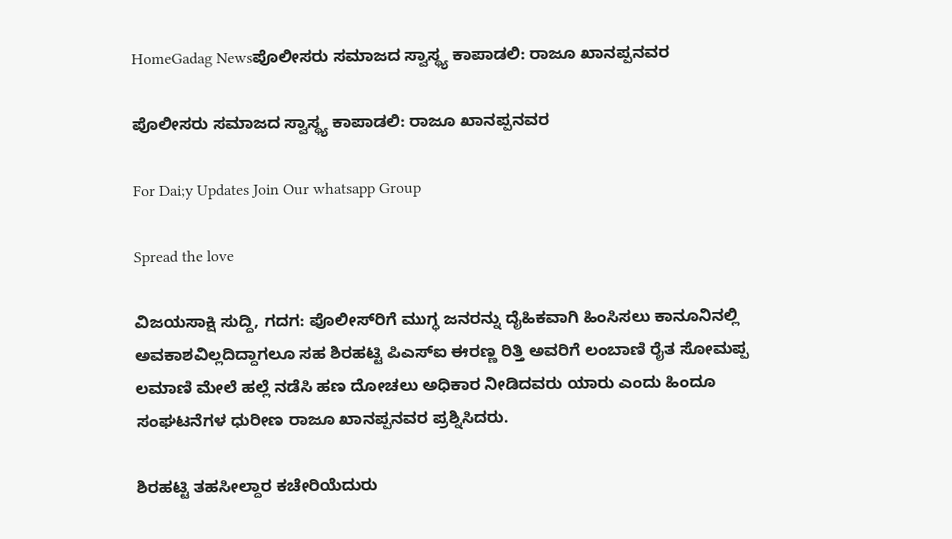HomeGadag Newsಪೊಲೀಸರು ಸಮಾಜದ ಸ್ವಾಸ್ಥ್ಯ ಕಾಪಾಡಲಿ: ರಾಜೂ ಖಾನಪ್ಪನವರ

ಪೊಲೀಸರು ಸಮಾಜದ ಸ್ವಾಸ್ಥ್ಯ ಕಾಪಾಡಲಿ: ರಾಜೂ ಖಾನಪ್ಪನವರ

For Dai;y Updates Join Our whatsapp Group

Spread the love

ವಿಜಯಸಾಕ್ಷಿ ಸುದ್ದಿ, ಗದಗ: ಪೊಲೀಸ್‌ರಿಗೆ ಮುಗ್ಧ ಜನರನ್ನು ದೈಹಿಕವಾಗಿ ಹಿಂಸಿಸಲು ಕಾನೂನಿನಲ್ಲಿ ಅವಕಾಶವಿಲ್ಲದಿದ್ದಾಗಲೂ ಸಹ ಶಿರಹಟ್ಟಿ ಪಿಎಸ್‌ಐ ಈರಣ್ಣ ರಿತ್ತಿ ಅವರಿಗೆ ಲಂಬಾಣಿ ರೈತ ಸೋಮಪ್ಪ ಲಮಾಣಿ ಮೇಲೆ ಹಲ್ಲೆ ನಡೆಸಿ ಹಣ ದೋಚಲು ಅಧಿಕಾರ ನೀಡಿದವರು ಯಾರು ಎಂದು ಹಿಂದೂ ಸಂಘಟನೆಗಳ ಧುರೀಣ ರಾಜೂ ಖಾನಪ್ಪನವರ ಪ್ರಶ್ನಿಸಿದರು.

ಶಿರಹಟ್ಟಿ ತಹಸೀಲ್ದಾರ ಕಚೇರಿಯೆದುರು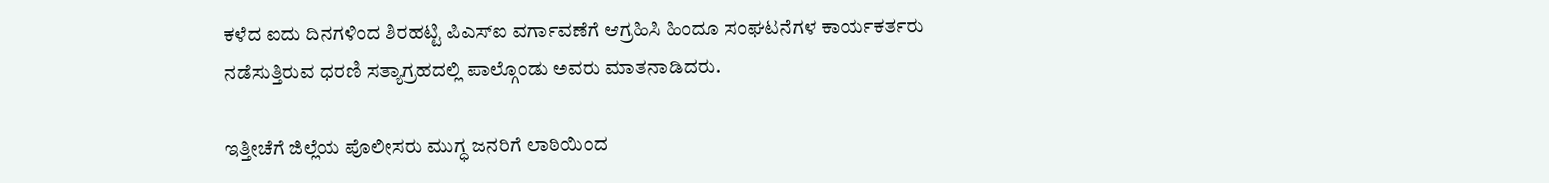ಕಳೆದ ಐದು ದಿನಗಳಿಂದ ಶಿರಹಟ್ಟಿ ಪಿಎಸ್‌ಐ ವರ್ಗಾವಣೆಗೆ ಆಗ್ರಹಿಸಿ ಹಿಂದೂ ಸಂಘಟನೆಗಳ ಕಾರ್ಯಕರ್ತರು ನಡೆಸುತ್ತಿರುವ ಧರಣಿ ಸತ್ಯಾಗ್ರಹದಲ್ಲಿ ಪಾಲ್ಗೊಂಡು ಅವರು ಮಾತನಾಡಿದರು.

ಇತ್ತೀಚೆಗೆ ಜಿಲ್ಲೆಯ ಪೊಲೀಸರು ಮುಗ್ಧ ಜನರಿಗೆ ಲಾಠಿಯಿಂದ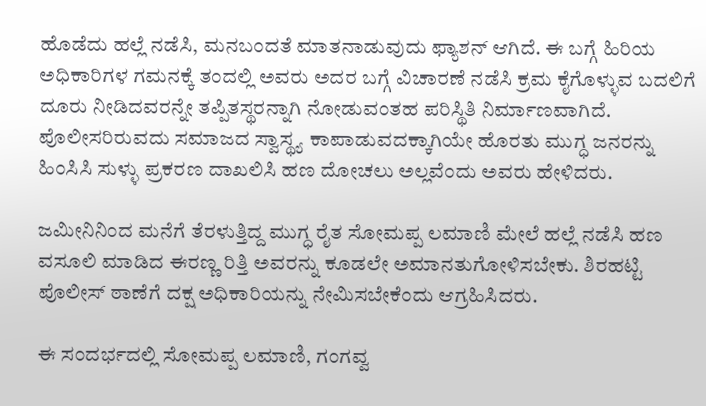ಹೊಡೆದು ಹಲ್ಲೆ ನಡೆಸಿ, ಮನಬಂದತೆ ಮಾತನಾಡುವುದು ಫ್ಯಾಶನ್ ಆಗಿದೆ. ಈ ಬಗ್ಗೆ ಹಿರಿಯ ಅಧಿಕಾರಿಗಳ ಗಮನಕ್ಕೆ ತಂದಲ್ಲಿ ಅವರು ಅದರ ಬಗ್ಗೆ ವಿಚಾರಣೆ ನಡೆಸಿ ಕ್ರಮ ಕೈಗೊಳ್ಳುವ ಬದಲಿಗೆ ದೂರು ನೀಡಿದವರನ್ನೇ ತಪ್ಪಿತಸ್ಥರನ್ನಾಗಿ ನೋಡುವಂತಹ ಪರಿಸ್ಥಿತಿ ನಿರ್ಮಾಣವಾಗಿದೆ. ಪೊಲೀಸರಿರುವದು ಸಮಾಜದ ಸ್ವಾಸ್ಥ್ಯ ಕಾಪಾಡುವದಕ್ಕಾಗಿಯೇ ಹೊರತು ಮುಗ್ಧ ಜನರನ್ನು ಹಿಂಸಿಸಿ ಸುಳ್ಳು ಪ್ರಕರಣ ದಾಖಲಿಸಿ ಹಣ ದೋಚಲು ಅಲ್ಲವೆಂದು ಅವರು ಹೇಳಿದರು.

ಜಮೀನಿನಿಂದ ಮನೆಗೆ ತೆರಳುತ್ತಿದ್ದ ಮುಗ್ಧ ರೈತ ಸೋಮಪ್ಪ ಲಮಾಣಿ ಮೇಲೆ ಹಲ್ಲೆ ನಡೆಸಿ ಹಣ ವಸೂಲಿ ಮಾಡಿದ ಈರಣ್ಣ ರಿತ್ತಿ ಅವರನ್ನು ಕೂಡಲೇ ಅಮಾನತುಗೋಳಿಸಬೇಕು. ಶಿರಹಟ್ಟಿ ಪೊಲೀಸ್ ಠಾಣೆಗೆ ದಕ್ಷ ಅಧಿಕಾರಿಯನ್ನು ನೇಮಿಸಬೇಕೆಂದು ಆಗ್ರಹಿಸಿದರು.

ಈ ಸಂದರ್ಭದಲ್ಲಿ ಸೋಮಪ್ಪ ಲಮಾಣಿ, ಗಂಗವ್ವ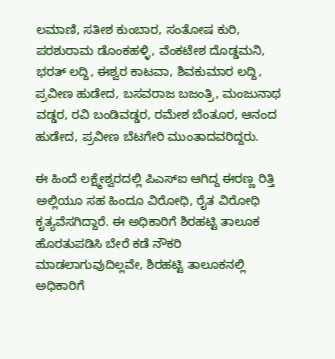ಲಮಾಣಿ, ಸತೀಶ ಕುಂಬಾರ, ಸಂತೋಷ ಕುರಿ, ಪರಶುರಾಮ ಡೊಂಕಹಳ್ಳಿ, ವೆಂಕಟೇಶ ದೊಡ್ಡಮನಿ, ಭರತ್ ಲದ್ದಿ, ಈಶ್ವರ ಕಾಟವಾ, ಶಿವಕುಮಾರ ಲದ್ದಿ, ಪ್ರವೀಣ ಹುಡೇದ, ಬಸವರಾಜ ಬಜಂತ್ರಿ, ಮಂಜುನಾಥ ವಡ್ಡರ, ರವಿ ಬಂಡಿವಡ್ಡರ, ರಮೇಶ ಬೆಂತೂರ, ಆನಂದ ಹುಡೇದ, ಪ್ರವೀಣ ಬೆಟಗೇರಿ ಮುಂತಾದವರಿದ್ದರು.

ಈ ಹಿಂದೆ ಲಕ್ಷ್ಮೇಶ್ವರದಲ್ಲಿ ಪಿಎಸ್‌ಐ ಆಗಿದ್ದ ಈರಣ್ಣ ರಿತ್ತಿ ಅಲ್ಲಿಯೂ ಸಹ ಹಿಂದೂ ವಿರೋಧಿ, ರೈತ ವಿರೋಧಿ ಕೃತ್ಯವೆಸಗಿದ್ದಾರೆ. ಈ ಅಧಿಕಾರಿಗೆ ಶಿರಹಟ್ಟಿ ತಾಲೂಕ ಹೊರತುಪಡಿಸಿ ಬೇರೆ ಕಡೆ ನೌಕರಿ ಮಾಡಲಾಗುವುದಿಲ್ಲವೇ, ಶಿರಹಟ್ಟಿ ತಾಲೂಕನಲ್ಲಿ ಅಧಿಕಾರಿಗೆ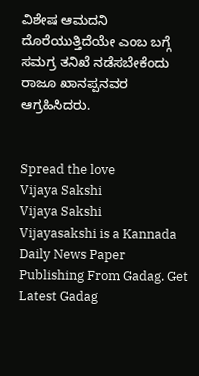ವಿಶೇಷ ಆಮದನಿ ದೊರೆಯುತ್ತಿದೆಯೇ ಎಂಬ ಬಗ್ಗೆ ಸಮಗ್ರ ತನಿಖೆ ನಡೆಸಬೇಕೆಂದು ರಾಜೂ ಖಾನಪ್ಪನವರ ಆಗ್ರಹಿಸಿದರು.


Spread the love
Vijaya Sakshi
Vijaya Sakshi
Vijayasakshi is a Kannada Daily News Paper Publishing From Gadag. Get Latest Gadag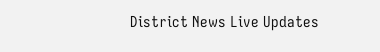District News Live Updates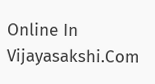Online In Vijayasakshi.Com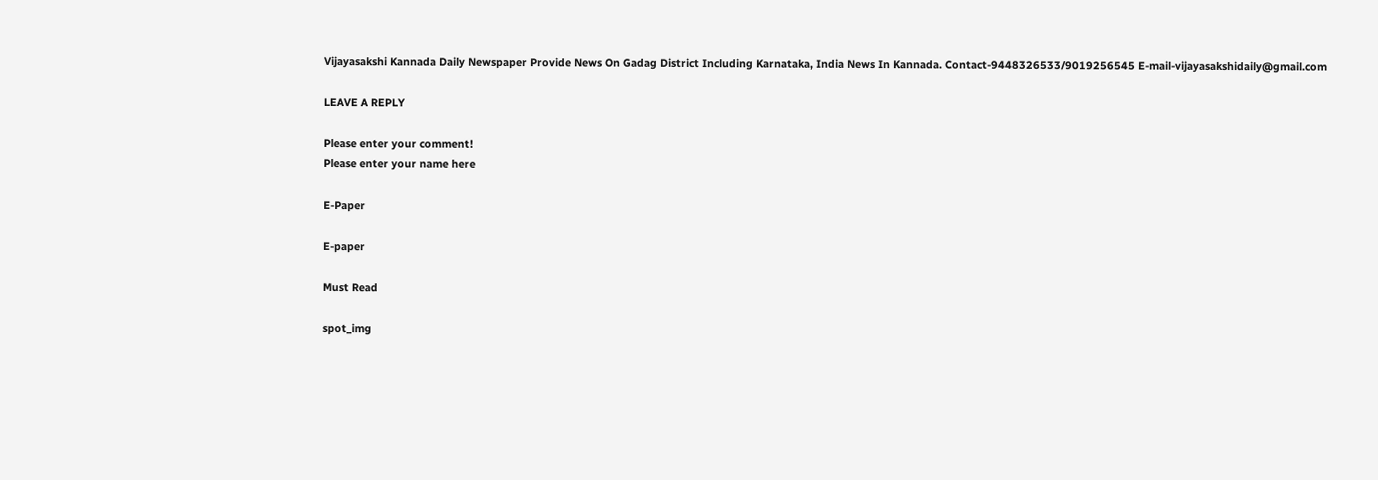Vijayasakshi Kannada Daily Newspaper Provide News On Gadag District Including Karnataka, India News In Kannada. Contact-9448326533/9019256545 E-mail-vijayasakshidaily@gmail.com

LEAVE A REPLY

Please enter your comment!
Please enter your name here

E-Paper

E-paper

Must Read

spot_img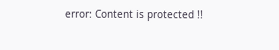error: Content is protected !!